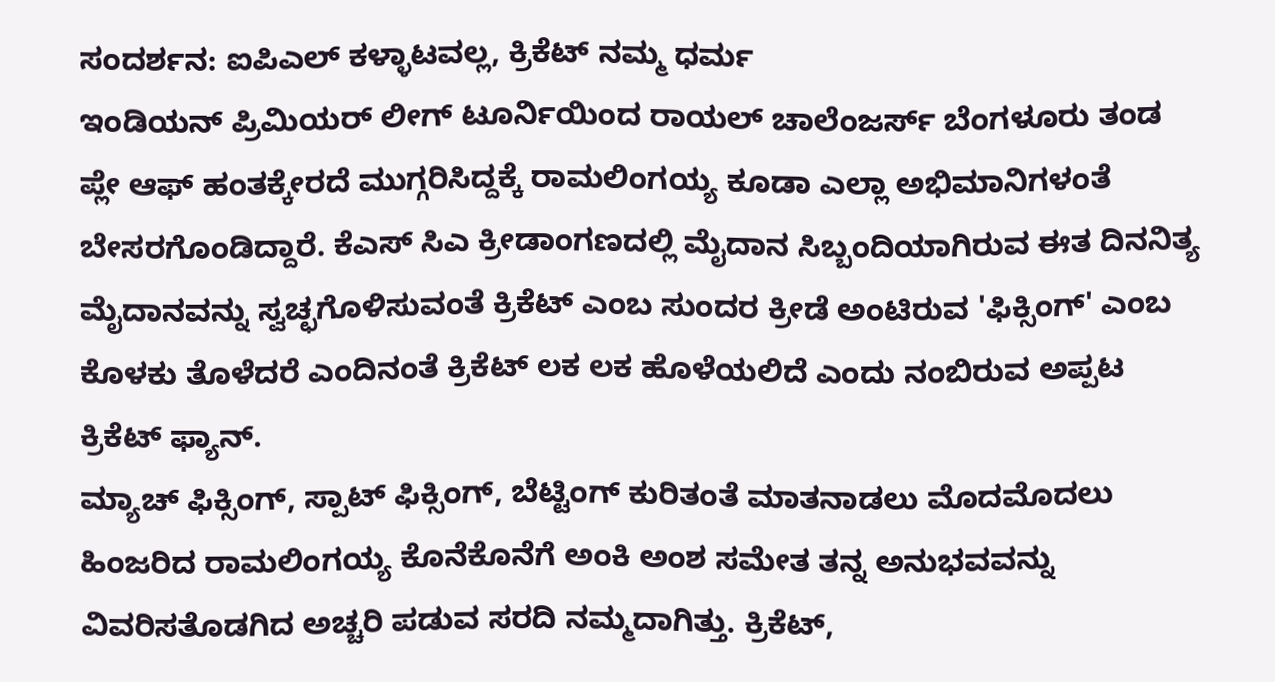ಸಂದರ್ಶನ: ಐಪಿಎಲ್ ಕಳ್ಳಾಟವಲ್ಲ, ಕ್ರಿಕೆಟ್ ನಮ್ಮ ಧರ್ಮ
ಇಂಡಿಯನ್ ಪ್ರಿಮಿಯರ್ ಲೀಗ್ ಟೂರ್ನಿಯಿಂದ ರಾಯಲ್ ಚಾಲೆಂಜರ್ಸ್ ಬೆಂಗಳೂರು ತಂಡ ಪ್ಲೇ ಆಫ್ ಹಂತಕ್ಕೇರದೆ ಮುಗ್ಗರಿಸಿದ್ದಕ್ಕೆ ರಾಮಲಿಂಗಯ್ಯ ಕೂಡಾ ಎಲ್ಲಾ ಅಭಿಮಾನಿಗಳಂತೆ ಬೇಸರಗೊಂಡಿದ್ದಾರೆ. ಕೆಎಸ್ ಸಿಎ ಕ್ರೀಡಾಂಗಣದಲ್ಲಿ ಮೈದಾನ ಸಿಬ್ಬಂದಿಯಾಗಿರುವ ಈತ ದಿನನಿತ್ಯ ಮೈದಾನವನ್ನು ಸ್ವಚ್ಛಗೊಳಿಸುವಂತೆ ಕ್ರಿಕೆಟ್ ಎಂಬ ಸುಂದರ ಕ್ರೀಡೆ ಅಂಟಿರುವ 'ಫಿಕ್ಸಿಂಗ್' ಎಂಬ ಕೊಳಕು ತೊಳೆದರೆ ಎಂದಿನಂತೆ ಕ್ರಿಕೆಟ್ ಲಕ ಲಕ ಹೊಳೆಯಲಿದೆ ಎಂದು ನಂಬಿರುವ ಅಪ್ಪಟ ಕ್ರಿಕೆಟ್ ಫ್ಯಾನ್.
ಮ್ಯಾಚ್ ಫಿಕ್ಸಿಂಗ್, ಸ್ಪಾಟ್ ಫಿಕ್ಸಿಂಗ್, ಬೆಟ್ಟಿಂಗ್ ಕುರಿತಂತೆ ಮಾತನಾಡಲು ಮೊದಮೊದಲು ಹಿಂಜರಿದ ರಾಮಲಿಂಗಯ್ಯ ಕೊನೆಕೊನೆಗೆ ಅಂಕಿ ಅಂಶ ಸಮೇತ ತನ್ನ ಅನುಭವವನ್ನು ವಿವರಿಸತೊಡಗಿದ ಅಚ್ಚರಿ ಪಡುವ ಸರದಿ ನಮ್ಮದಾಗಿತ್ತು. ಕ್ರಿಕೆಟ್,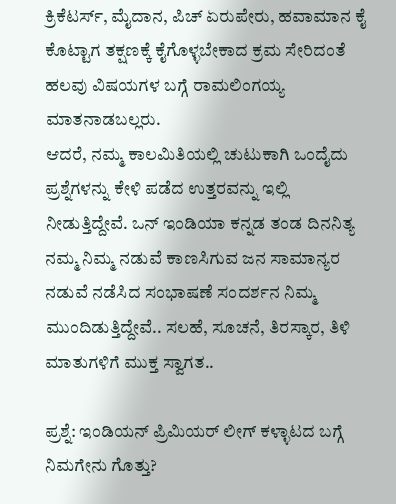ಕ್ರಿಕೆಟರ್ಸ್, ಮೈದಾನ, ಪಿಚ್ ಏರುಪೇರು, ಹವಾಮಾನ ಕೈ ಕೊಟ್ಟಾಗ ತಕ್ಷಣಕ್ಕೆ ಕೈಗೊಳ್ಳಬೇಕಾದ ಕ್ರಮ ಸೇರಿದಂತೆ ಹಲವು ವಿಷಯಗಳ ಬಗ್ಗೆ ರಾಮಲಿಂಗಯ್ಯ ಮಾತನಾಡಬಲ್ಲರು.
ಆದರೆ, ನಮ್ಮ ಕಾಲಮಿತಿಯಲ್ಲಿ ಚುಟುಕಾಗಿ ಒಂದೈದು ಪ್ರಶ್ನೆಗಳನ್ನು ಕೇಳಿ ಪಡೆದ ಉತ್ತರವನ್ನು ಇಲ್ಲಿ ನೀಡುತ್ತಿದ್ದೇವೆ. ಒನ್ ಇಂಡಿಯಾ ಕನ್ನಡ ತಂಡ ದಿನನಿತ್ಯ ನಮ್ಮ ನಿಮ್ಮ ನಡುವೆ ಕಾಣಸಿಗುವ ಜನ ಸಾಮಾನ್ಯರ ನಡುವೆ ನಡೆಸಿದ ಸಂಭಾಷಣೆ ಸಂದರ್ಶನ ನಿಮ್ಮ ಮುಂದಿಡುತ್ತಿದ್ದೇವೆ.. ಸಲಹೆ, ಸೂಚನೆ, ತಿರಸ್ಕಾರ, ತಿಳಿ ಮಾತುಗಳಿಗೆ ಮುಕ್ತ ಸ್ವಾಗತ..

ಪ್ರಶ್ನೆ: ಇಂಡಿಯನ್ ಪ್ರಿಮಿಯರ್ ಲೀಗ್ ಕಳ್ಳಾಟದ ಬಗ್ಗೆ ನಿಮಗೇನು ಗೊತ್ತು?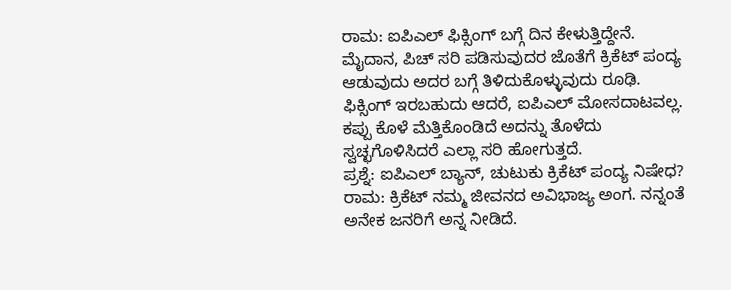ರಾಮ: ಐಪಿಎಲ್ ಫಿಕ್ಸಿಂಗ್ ಬಗ್ಗೆ ದಿನ ಕೇಳುತ್ತಿದ್ದೇನೆ. ಮೈದಾನ, ಪಿಚ್ ಸರಿ ಪಡಿಸುವುದರ ಜೊತೆಗೆ ಕ್ರಿಕೆಟ್ ಪಂದ್ಯ ಆಡುವುದು ಅದರ ಬಗ್ಗೆ ತಿಳಿದುಕೊಳ್ಳುವುದು ರೂಢಿ. ಫಿಕ್ಸಿಂಗ್ ಇರಬಹುದು ಆದರೆ, ಐಪಿಎಲ್ ಮೋಸದಾಟವಲ್ಲ. ಕಪ್ಪು ಕೊಳೆ ಮೆತ್ತಿಕೊಂಡಿದೆ ಅದನ್ನು ತೊಳೆದು ಸ್ವಚ್ಛಗೊಳಿಸಿದರೆ ಎಲ್ಲಾ ಸರಿ ಹೋಗುತ್ತದೆ.
ಪ್ರಶ್ನೆ: ಐಪಿಎಲ್ ಬ್ಯಾನ್, ಚುಟುಕು ಕ್ರಿಕೆಟ್ ಪಂದ್ಯ ನಿಷೇಧ?
ರಾಮ: ಕ್ರಿಕೆಟ್ ನಮ್ಮ ಜೀವನದ ಅವಿಭಾಜ್ಯ ಅಂಗ. ನನ್ನಂತೆ ಅನೇಕ ಜನರಿಗೆ ಅನ್ನ ನೀಡಿದೆ.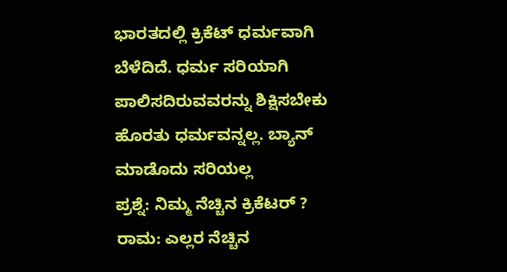ಭಾರತದಲ್ಲಿ ಕ್ರಿಕೆಟ್ ಧರ್ಮವಾಗಿ ಬೆಳೆದಿದೆ. ಧರ್ಮ ಸರಿಯಾಗಿ ಪಾಲಿಸದಿರುವವರನ್ನು ಶಿಕ್ಷಿಸಬೇಕು ಹೊರತು ಧರ್ಮವನ್ನಲ್ಲ. ಬ್ಯಾನ್ ಮಾಡೊದು ಸರಿಯಲ್ಲ
ಪ್ರಶ್ನೆ: ನಿಮ್ಮ ನೆಚ್ಚಿನ ಕ್ರಿಕೆಟರ್ ?
ರಾಮ: ಎಲ್ಲರ ನೆಚ್ಚಿನ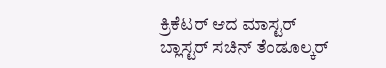ಕ್ರಿಕೆಟರ್ ಆದ ಮಾಸ್ಟರ್ ಬ್ಲಾಸ್ಟರ್ ಸಚಿನ್ ತೆಂಡೂಲ್ಕರ್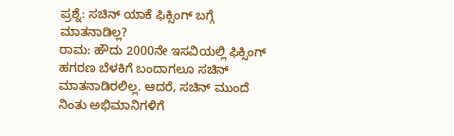ಪ್ರಶ್ನೆ: ಸಚಿನ್ ಯಾಕೆ ಫಿಕ್ಸಿಂಗ್ ಬಗ್ಗೆ ಮಾತನಾಡಿಲ್ಲ?
ರಾಮ: ಹೌದು 2000ನೇ ಇಸವಿಯಲ್ಲಿ ಫಿಕ್ಸಿಂಗ್ ಹಗರಣ ಬೆಳಕಿಗೆ ಬಂದಾಗಲೂ ಸಚಿನ್ ಮಾತನಾಡಿರಲಿಲ್ಲ. ಆದರೆ, ಸಚಿನ್ ಮುಂದೆ ನಿಂತು ಅಭಿಮಾನಿಗಳಿಗೆ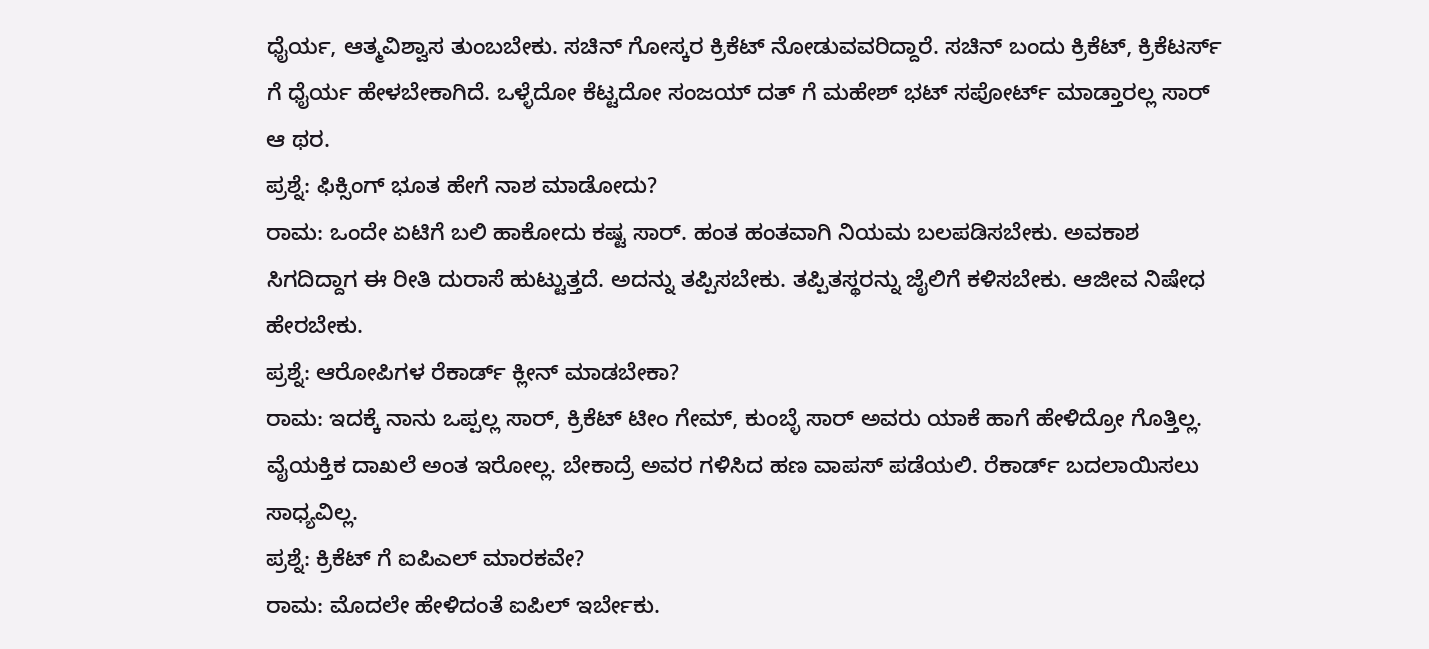ಧೈರ್ಯ, ಆತ್ಮವಿಶ್ವಾಸ ತುಂಬಬೇಕು. ಸಚಿನ್ ಗೋಸ್ಕರ ಕ್ರಿಕೆಟ್ ನೋಡುವವರಿದ್ದಾರೆ. ಸಚಿನ್ ಬಂದು ಕ್ರಿಕೆಟ್, ಕ್ರಿಕೆಟರ್ಸ್ ಗೆ ಧೈರ್ಯ ಹೇಳಬೇಕಾಗಿದೆ. ಒಳ್ಳೆದೋ ಕೆಟ್ಟದೋ ಸಂಜಯ್ ದತ್ ಗೆ ಮಹೇಶ್ ಭಟ್ ಸಪೋರ್ಟ್ ಮಾಡ್ತಾರಲ್ಲ ಸಾರ್ ಆ ಥರ.
ಪ್ರಶ್ನೆ: ಫಿಕ್ಸಿಂಗ್ ಭೂತ ಹೇಗೆ ನಾಶ ಮಾಡೋದು?
ರಾಮ: ಒಂದೇ ಏಟಿಗೆ ಬಲಿ ಹಾಕೋದು ಕಷ್ಟ ಸಾರ್. ಹಂತ ಹಂತವಾಗಿ ನಿಯಮ ಬಲಪಡಿಸಬೇಕು. ಅವಕಾಶ ಸಿಗದಿದ್ದಾಗ ಈ ರೀತಿ ದುರಾಸೆ ಹುಟ್ಟುತ್ತದೆ. ಅದನ್ನು ತಪ್ಪಿಸಬೇಕು. ತಪ್ಪಿತಸ್ಥರನ್ನು ಜೈಲಿಗೆ ಕಳಿಸಬೇಕು. ಆಜೀವ ನಿಷೇಧ ಹೇರಬೇಕು.
ಪ್ರಶ್ನೆ: ಆರೋಪಿಗಳ ರೆಕಾರ್ಡ್ ಕ್ಲೀನ್ ಮಾಡಬೇಕಾ?
ರಾಮ: ಇದಕ್ಕೆ ನಾನು ಒಪ್ಪಲ್ಲ ಸಾರ್, ಕ್ರಿಕೆಟ್ ಟೀಂ ಗೇಮ್, ಕುಂಬ್ಳೆ ಸಾರ್ ಅವರು ಯಾಕೆ ಹಾಗೆ ಹೇಳಿದ್ರೋ ಗೊತ್ತಿಲ್ಲ. ವೈಯಕ್ತಿಕ ದಾಖಲೆ ಅಂತ ಇರೋಲ್ಲ. ಬೇಕಾದ್ರೆ ಅವರ ಗಳಿಸಿದ ಹಣ ವಾಪಸ್ ಪಡೆಯಲಿ. ರೆಕಾರ್ಡ್ ಬದಲಾಯಿಸಲು ಸಾಧ್ಯವಿಲ್ಲ.
ಪ್ರಶ್ನೆ: ಕ್ರಿಕೆಟ್ ಗೆ ಐಪಿಎಲ್ ಮಾರಕವೇ?
ರಾಮ: ಮೊದಲೇ ಹೇಳಿದಂತೆ ಐಪಿಲ್ ಇರ್ಬೇಕು.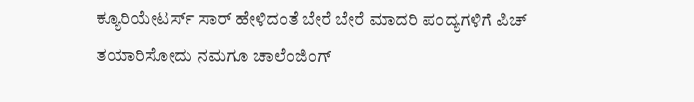ಕ್ಯೂರಿಯೇಟರ್ಸ್ ಸಾರ್ ಹೇಳಿದಂತೆ ಬೇರೆ ಬೇರೆ ಮಾದರಿ ಪಂದ್ಯಗಳಿಗೆ ಪಿಚ್ ತಯಾರಿಸೋದು ನಮಗೂ ಚಾಲೆಂಜಿಂಗ್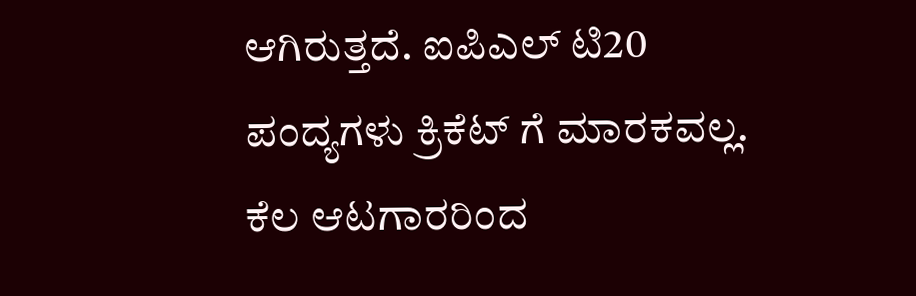ಆಗಿರುತ್ತದೆ. ಐಪಿಎಲ್ ಟಿ20 ಪಂದ್ಯಗಳು ಕ್ರಿಕೆಟ್ ಗೆ ಮಾರಕವಲ್ಲ. ಕೆಲ ಆಟಗಾರರಿಂದ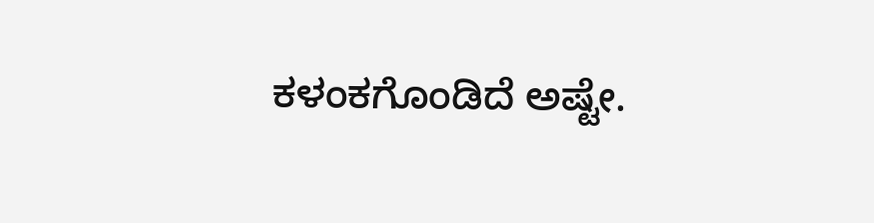ಕಳಂಕಗೊಂಡಿದೆ ಅಷ್ಟೇ.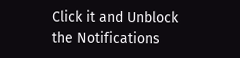Click it and Unblock the Notifications